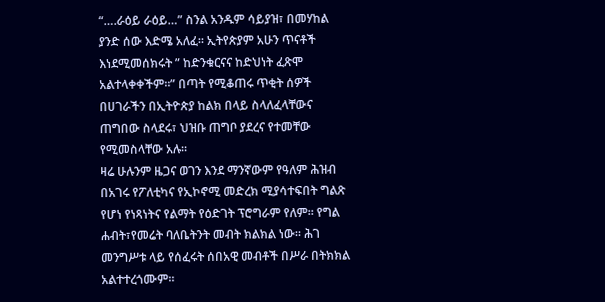“….ራዕይ ራዕይ…” ስንል አንዱም ሳይያዝ፣ በመሃከል ያንድ ሰው እድሜ አለፈ። ኢትየጵያም አሁን ጥናቶች እነደሚመሰክሩት ” ከድንቁርናና ከድህነት ፈጽሞ አልተላቀቀችም።” በጣት የሚቆጠሩ ጥቂት ሰዎች በሀገራችን በኢትዮጵያ ከልክ በላይ ስላለፈላቸውና ጠግበው ስላደሩ፣ ህዝቡ ጠግቦ ያደረና የተመቸው የሚመስላቸው አሉ።
ዛሬ ሁሉንም ዜጋና ወገን እንደ ማንኛውም የዓለም ሕዝብ በአገሩ የፖለቲካና የኢኮኖሚ መድረክ ሚያሳተፍበት ግልጽ የሆነ የነጻነትና የልማት የዕድገት ፕሮግራም የለም። የግል ሐብት፣የመሬት ባለቤትንት መብት ክልክል ነው። ሕገ መንግሥቱ ላይ የሰፈሩት ሰበአዊ መብቶች በሥራ በትክክል አልተተረጎሙም።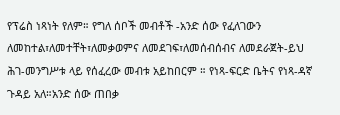የፕሬስ ነጻነት የለም። የግለ ሰቦች መብቶች -አንድ ሰው የፈለገውን ለመከተል፣ለመተቸት፣ለመቃወምና ለመደገፍ፣ለመሰብሰብና ለመደራጀት-ይህ ሕገ-መንግሥቱ ላይ የሰፈረው መብቱ አይከበርም ። የነጻ-ፍርድ ቤትና የነጻ-ዳኛ ጉዳይ አለ።አንድ ሰው ጠበቃ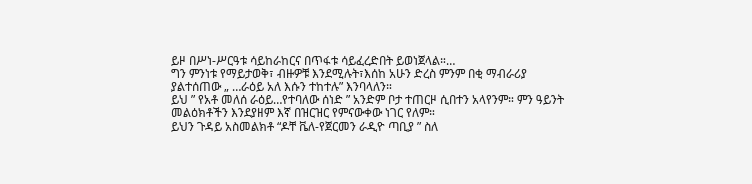ይዞ በሥነ-ሥርዓቱ ሳይከራከርና በጥፋቱ ሳይፈረድበት ይወነጀላል።…
ግን ምንነቱ የማይታወቅ፣ ብዙዎቹ እንደሚሉት፣እሰከ አሁን ድረስ ምንም በቂ ማብራሪያ ያልተሰጠው „ …ራዕይ አለ እሱን ተከተሉ” እንባላለን።
ይህ ” የአቶ መለሰ ራዕይ…የተባለው ሰነድ ” አንድም ቦታ ተጠርዞ ሲበተን አላየንም። ምን ዓይንት መልዕክቶችን እንደያዘም እኛ በዝርዝር የምናውቀው ነገር የለም።
ይህን ጉዳይ አስመልክቶ “ዶቸ ቬለ-የጀርመን ራዲዮ ጣቢያ ” ስለ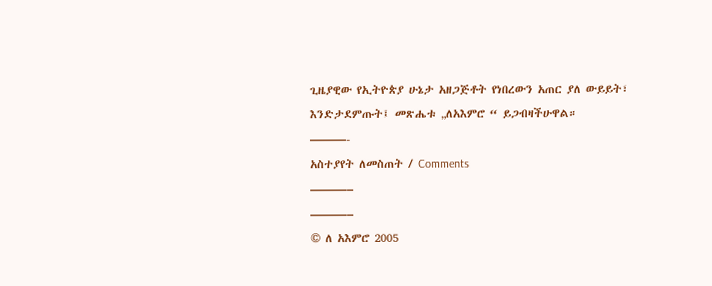ጊዜያዊው የኢትዮጵያ ሁኔታ አዘጋጅቶት የነበረውን አጠር ያለ ውይይት፣ እንድታደምጡት፤ መጽሔቱ „ለአእምሮ “ ይጋብዛችሁዋል።
———-
አስተያየት ለመስጠት / Comments
———–
———–
© ለ አእምሮ 2005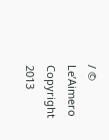/ © Le’Aimero Copyright 2013